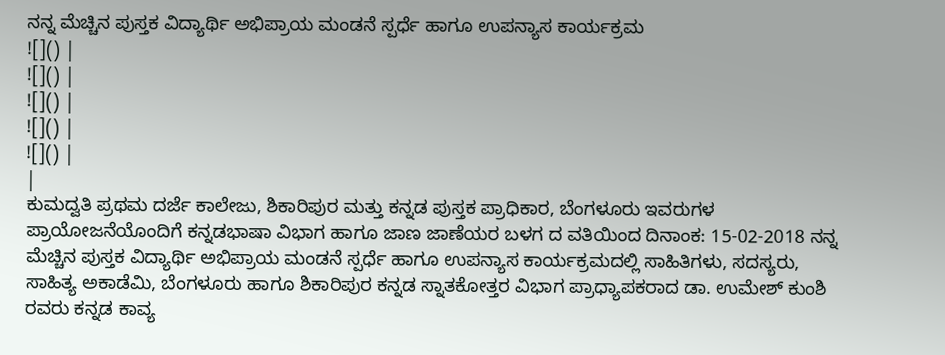ನನ್ನ ಮೆಚ್ಚಿನ ಪುಸ್ತಕ ವಿದ್ಯಾರ್ಥಿ ಅಭಿಪ್ರಾಯ ಮಂಡನೆ ಸ್ಪರ್ಧೆ ಹಾಗೂ ಉಪನ್ಯಾಸ ಕಾರ್ಯಕ್ರಮ
![]() |
![]() |
![]() |
![]() |
![]() |
|
ಕುಮದ್ವತಿ ಪ್ರಥಮ ದರ್ಜೆ ಕಾಲೇಜು, ಶಿಕಾರಿಪುರ ಮತ್ತು ಕನ್ನಡ ಪುಸ್ತಕ ಪ್ರಾಧಿಕಾರ, ಬೆಂಗಳೂರು ಇವರುಗಳ ಪ್ರಾಯೋಜನೆಯೊಂದಿಗೆ ಕನ್ನಡಭಾಷಾ ವಿಭಾಗ ಹಾಗೂ ಜಾಣ ಜಾಣೆಯರ ಬಳಗ ದ ವತಿಯಿಂದ ದಿನಾಂಕ: 15-02-2018 ನನ್ನ ಮೆಚ್ಚಿನ ಪುಸ್ತಕ ವಿದ್ಯಾರ್ಥಿ ಅಭಿಪ್ರಾಯ ಮಂಡನೆ ಸ್ಪರ್ಧೆ ಹಾಗೂ ಉಪನ್ಯಾಸ ಕಾರ್ಯಕ್ರಮದಲ್ಲಿ ಸಾಹಿತಿಗಳು, ಸದಸ್ಯರು, ಸಾಹಿತ್ಯ ಅಕಾಡೆಮಿ, ಬೆಂಗಳೂರು ಹಾಗೂ ಶಿಕಾರಿಪುರ ಕನ್ನಡ ಸ್ನಾತಕೋತ್ತರ ವಿಭಾಗ ಪ್ರಾಧ್ಯಾಪಕರಾದ ಡಾ. ಉಮೇಶ್ ಕುಂಶಿ ರವರು ಕನ್ನಡ ಕಾವ್ಯ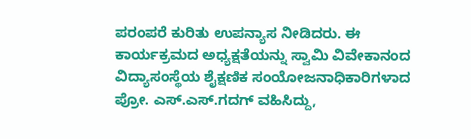ಪರಂಪರೆ ಕುರಿತು ಉಪನ್ಯಾಸ ನೀಡಿದರು. ಈ ಕಾರ್ಯಕ್ರಮದ ಅಧ್ಯಕ್ಷತೆಯನ್ನು ಸ್ವಾಮಿ ವಿವೇಕಾನಂದ ವಿದ್ಯಾಸಂಸ್ಥೆಯ ಶೈಕ್ಷಣಿಕ ಸಂಯೋಜನಾಧಿಕಾರಿಗಳಾದ ಪ್ರೋ. ಎಸ್.ಎಸ್.ಗದಗ್ ವಹಿಸಿದ್ದು,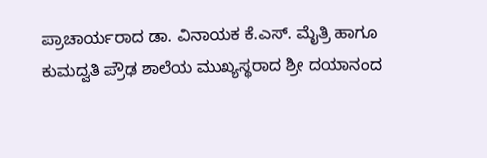ಪ್ರಾಚಾರ್ಯರಾದ ಡಾ. ವಿನಾಯಕ ಕೆ.ಎಸ್. ಮೈತ್ರಿ ಹಾಗೂ ಕುಮದ್ವತಿ ಪ್ರೌಢ ಶಾಲೆಯ ಮುಖ್ಯಸ್ಥರಾದ ಶ್ರೀ ದಯಾನಂದ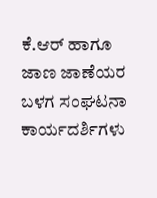ಕೆ.ಆರ್ ಹಾಗೂ ಜಾಣ ಜಾಣೆಯರ ಬಳಗ ಸಂಘಟನಾ ಕಾರ್ಯದರ್ಶಿಗಳು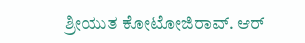ಶ್ರೀಯುತ ಕೋಟೋಜಿರಾವ್. ಆರ್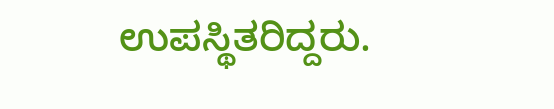ಉಪಸ್ಥಿತರಿದ್ದರು.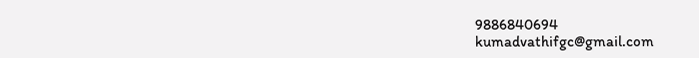9886840694
kumadvathifgc@gmail.com